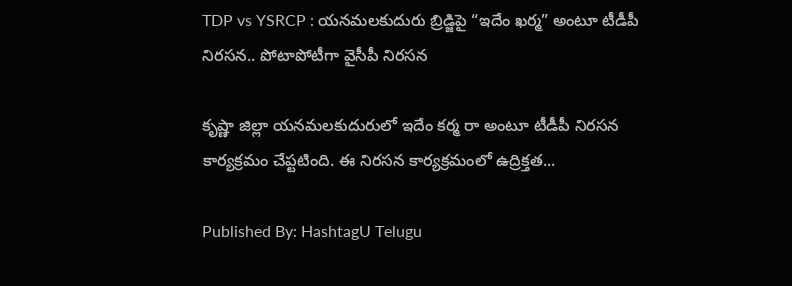TDP vs YSRCP : య‌న‌మ‌ల‌కుదురు బ్రిడ్జిపై “ఇదేం ఖ‌ర్మ” అంటూ టీడీపీ నిర‌స‌న‌.. పోటాపోటీగా వైసీపీ నిర‌స‌న‌

కృష్ణా జిల్లా యనమలకుదురులో ఇదేం కర్మ రా అంటూ టీడీపీ నిర‌స‌న కార్యక్రమం చేప్ట‌టింది. ఈ నిర‌స‌న కార్య‌క్ర‌మంలో ఉద్రిక్త‌త...

Published By: HashtagU Telugu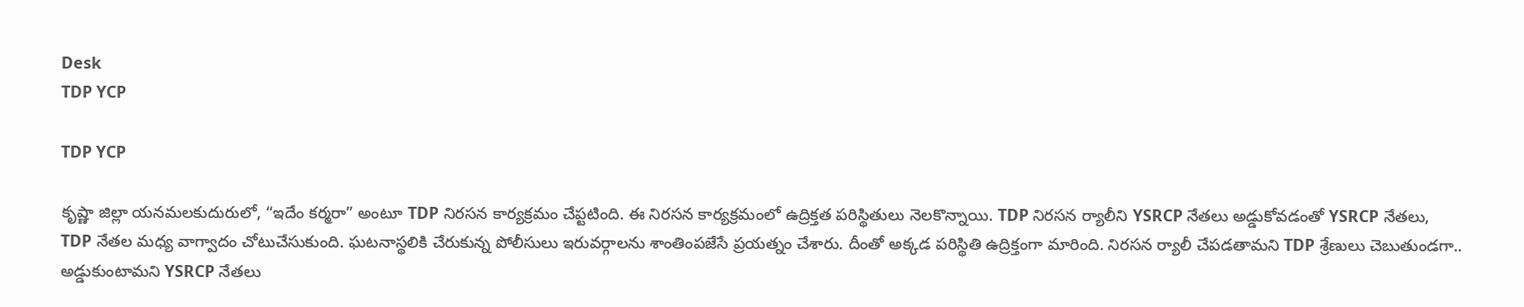Desk
TDP YCP

TDP YCP

కృష్ణా జిల్లా యనమలకుదురులో, “ఇదేం కర్మరా” అంటూ TDP నిర‌స‌న కార్యక్రమం చేప్ట‌టింది. ఈ నిర‌స‌న కార్య‌క్ర‌మంలో ఉద్రిక్త‌త ప‌రిస్థితులు నెల‌కొన్నాయి. TDP నిర‌స‌న‌ ర్యాలీని YSRCP నేతలు అడ్డుకోవడంతో YSRCP నేతలు, TDP నేతల మధ్య వాగ్వాదం చోటుచేసుకుంది. ఘటనాస్థలికి చేరుకున్న పోలీసులు ఇరువర్గాలను శాంతింపజేసే ప్రయత్నం చేశారు. దీంతో అక్కడ పరిస్థితి ఉద్రిక్తంగా మారింది. నిరసన ర్యాలీ చేపడతామని TDP శ్రేణులు చెబుతుండగా.. అడ్డుకుంటామని YSRCP నేతలు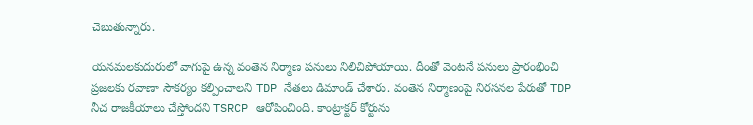చెబుతున్నారు.

యనమలకుదురులో వాగుపై ఉన్న వంతెన నిర్మాణ‌ పనులు నిలిచిపోయాయి. దీంతో వెంటనే పనులు ప్రారంభించి ప్రజలకు రవాణా సౌకర్యం కల్పించాలని TDP నేత‌లు డిమాండ్ చేశారు. వంతెన నిర్మాణంపై నిరసనల పేరుతో TDP నీచ రాజకీయాలు చేస్తోందని TSRCP ఆరోపించింది. కాంట్రాక్టర్‌ కోర్టును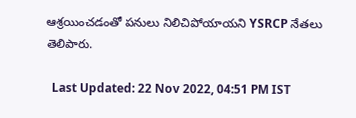ఆశ్రయించడంతో పనులు నిలిచిపోయాయని YSRCP నేత‌లు తెలిపారు.

  Last Updated: 22 Nov 2022, 04:51 PM IST